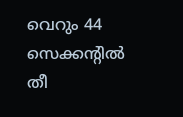വെറും 44 സെക്കന്റിൽ തീ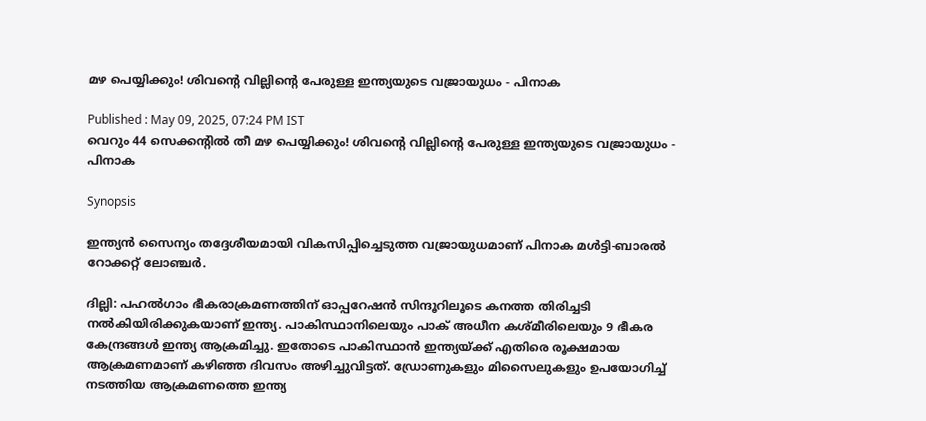മഴ പെയ്യിക്കും! ശിവന്റെ വില്ലിന്റെ പേരുള്ള ഇന്ത്യയുടെ വജ്രായുധം - പിനാക

Published : May 09, 2025, 07:24 PM IST
വെറും 44 സെക്കന്റിൽ തീ മഴ പെയ്യിക്കും! ശിവന്റെ വില്ലിന്റെ പേരുള്ള ഇന്ത്യയുടെ വജ്രായുധം - പിനാക

Synopsis

ഇന്ത്യൻ സൈന്യം തദ്ദേശീയമായി വികസിപ്പിച്ചെടുത്ത വജ്രായുധമാണ് പിനാക മൾട്ടി-ബാരൽ റോക്കറ്റ് ലോഞ്ചര്‍.

ദില്ലി: പഹൽഗാം ഭീകരാക്രമണത്തിന് ഓപ്പറേഷൻ സിന്ദൂറിലൂടെ കനത്ത തിരിച്ചടി നൽകിയിരിക്കുകയാണ് ഇന്ത്യ. പാകിസ്ഥാനിലെയും പാക് അധീന കശ്മീരിലെയും 9 ഭീകര കേന്ദ്രങ്ങൾ ഇന്ത്യ ആക്രമിച്ചു. ഇതോടെ പാകിസ്ഥാൻ ഇന്ത്യയ്ക്ക് എതിരെ രൂക്ഷമായ ആക്രമണമാണ് കഴിഞ്ഞ ദിവസം അഴിച്ചുവിട്ടത്. ഡ്രോണുകളും മിസൈലുകളും ഉപയോഗിച്ച് നടത്തിയ ആക്രമണത്തെ ഇന്ത്യ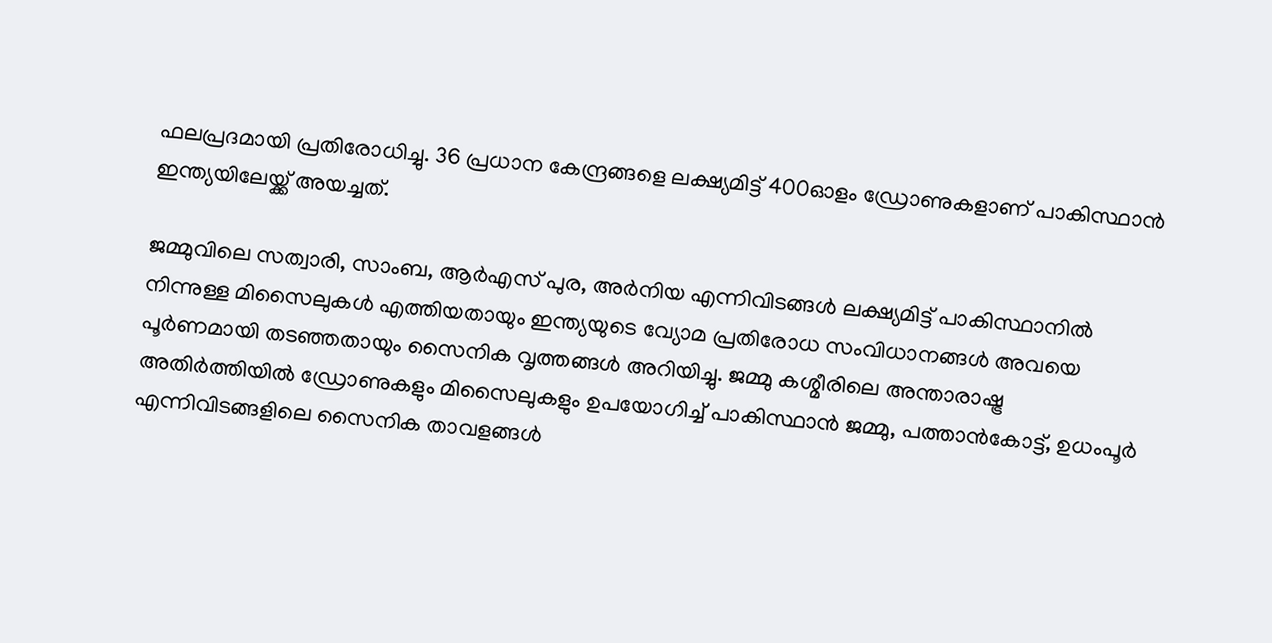ഫലപ്രദമായി പ്രതിരോധിച്ചു. 36 പ്രധാന കേന്ദ്രങ്ങളെ ലക്ഷ്യമിട്ട് 400ഓളം ഡ്രോണുകളാണ് പാകിസ്ഥാൻ ഇന്ത്യയിലേയ്ക്ക് അയച്ചത്.

ജമ്മുവിലെ സത്വാരി, സാംബ, ആർഎസ് പുര, അർനിയ എന്നിവിടങ്ങൾ ലക്ഷ്യമിട്ട് പാകിസ്ഥാനിൽ നിന്നുള്ള മിസൈലുകൾ എത്തിയതായും ഇന്ത്യയുടെ വ്യോമ പ്രതിരോധ സംവിധാനങ്ങൾ അവയെ പൂര്‍ണമായി തടഞ്ഞതായും സൈനിക വൃത്തങ്ങൾ അറിയിച്ചു. ജമ്മു കശ്മീരിലെ അന്താരാഷ്ട്ര അതിർത്തിയിൽ ഡ്രോണുകളും മിസൈലുകളും ഉപയോഗിച്ച് പാകിസ്ഥാൻ ജമ്മു, പത്താൻകോട്ട്, ഉധംപൂർ എന്നിവിടങ്ങളിലെ സൈനിക താവളങ്ങൾ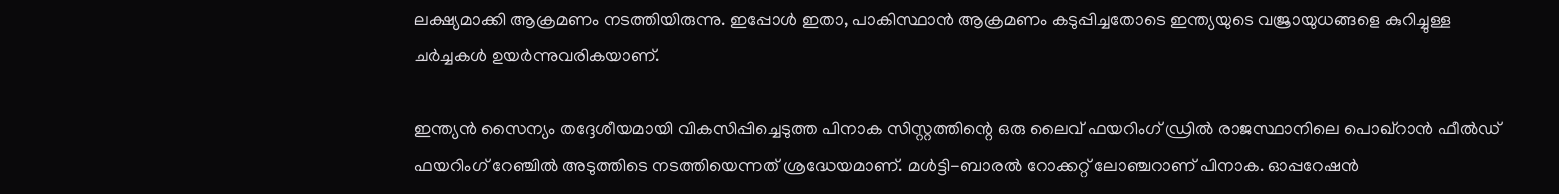ലക്ഷ്യമാക്കി ആക്രമണം നടത്തിയിരുന്നു. ഇപ്പോൾ ഇതാ, പാകിസ്ഥാൻ ആക്രമണം കടുപ്പിച്ചതോടെ ഇന്ത്യയുടെ വജ്രായുധങ്ങളെ കുറിച്ചുള്ള ചർച്ചകൾ ഉയർന്നുവരികയാണ്.

ഇന്ത്യൻ സൈന്യം തദ്ദേശീയമായി വികസിപ്പിച്ചെടുത്ത പിനാക സിസ്റ്റത്തിന്റെ ഒരു ലൈവ് ഫയറിംഗ് ഡ്രിൽ രാജസ്ഥാനിലെ പൊഖ്‌റാൻ ഫീൽഡ് ഫയറിംഗ് റേഞ്ചിൽ അടുത്തിടെ നടത്തിയെന്നത് ശ്രദ്ധേയമാണ്. മൾട്ടി-ബാരൽ റോക്കറ്റ് ലോഞ്ചറാണ് പിനാക. ഓപ്പറേഷൻ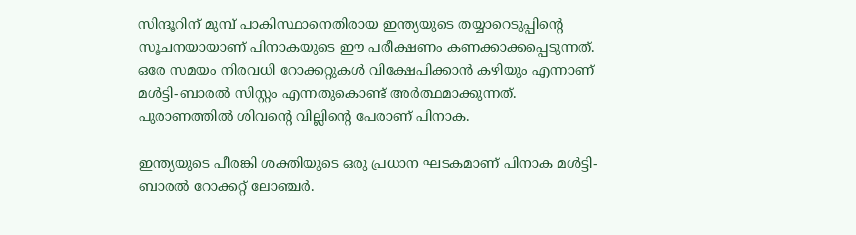സിന്ദൂറിന് മുമ്പ് പാകിസ്ഥാനെതിരായ ഇന്ത്യയുടെ തയ്യാറെടുപ്പിന്റെ സൂചനയായാണ് പിനാകയുടെ ഈ പരീക്ഷണം കണക്കാക്കപ്പെടുന്നത്. ഒരേ സമയം നിരവധി റോക്കറ്റുകൾ വിക്ഷേപിക്കാൻ കഴിയും എന്നാണ് മൾട്ടി-ബാരൽ സിസ്റ്റം എന്നതുകൊണ്ട് അർത്ഥമാക്കുന്നത്. പുരാണത്തിൽ ശിവന്റെ വില്ലിന്റെ പേരാണ് പിനാക.

ഇന്ത്യയുടെ പീരങ്കി ശക്തിയുടെ ഒരു പ്രധാന ഘടകമാണ് പിനാക മൾട്ടി-ബാരൽ റോക്കറ്റ് ലോഞ്ചര്‍.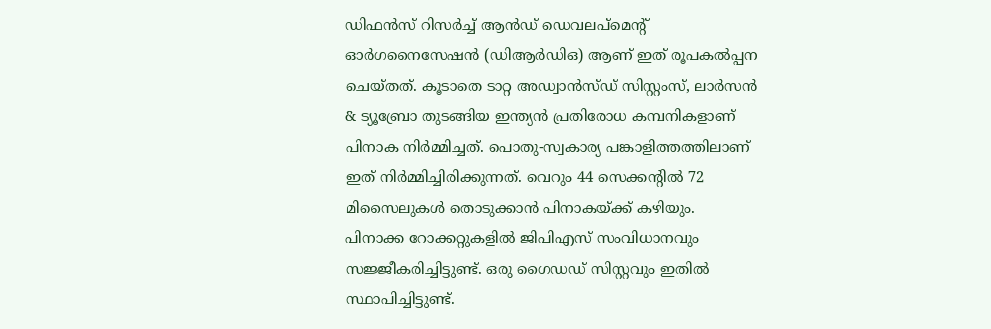ഡിഫൻസ് റിസർച്ച് ആൻഡ് ഡെവലപ്‌മെന്റ് ഓർഗനൈസേഷൻ (ഡിആർഡിഒ) ആണ് ഇത് രൂപകൽപ്പന ചെയ്തത്. കൂടാതെ ടാറ്റ അഡ്വാൻസ്ഡ് സിസ്റ്റംസ്, ലാർസൻ & ട്യൂബ്രോ തുടങ്ങിയ ഇന്ത്യൻ പ്രതിരോധ കമ്പനികളാണ് പിനാക നിർമ്മിച്ചത്. പൊതു-സ്വകാര്യ പങ്കാളിത്തത്തിലാണ് ഇത് നിർമ്മിച്ചിരിക്കുന്നത്. വെറും 44 സെക്കന്റിൽ 72 മിസൈലുകൾ തൊടുക്കാൻ പിനാകയ്ക്ക് കഴിയും. പിനാക്ക റോക്കറ്റുകളിൽ ജിപിഎസ് സംവിധാനവും സജ്ജീകരിച്ചിട്ടുണ്ട്. ഒരു ഗൈഡഡ് സിസ്റ്റവും ഇതിൽ സ്ഥാപിച്ചിട്ടുണ്ട്.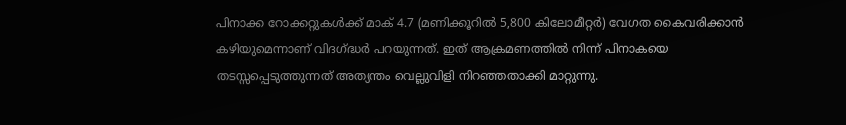പിനാക്ക റോക്കറ്റുകൾക്ക് മാക് 4.7 (മണിക്കൂറിൽ 5,800 കിലോമീറ്റർ) വേഗത കൈവരിക്കാൻ കഴിയുമെന്നാണ് വിദഗ്ദ്ധർ പറയുന്നത്. ഇത് ആക്രമണത്തിൽ നിന്ന് പിനാകയെ തടസ്സപ്പെടുത്തുന്നത് അത്യന്തം വെല്ലുവിളി നിറഞ്ഞതാക്കി മാറ്റുന്നു.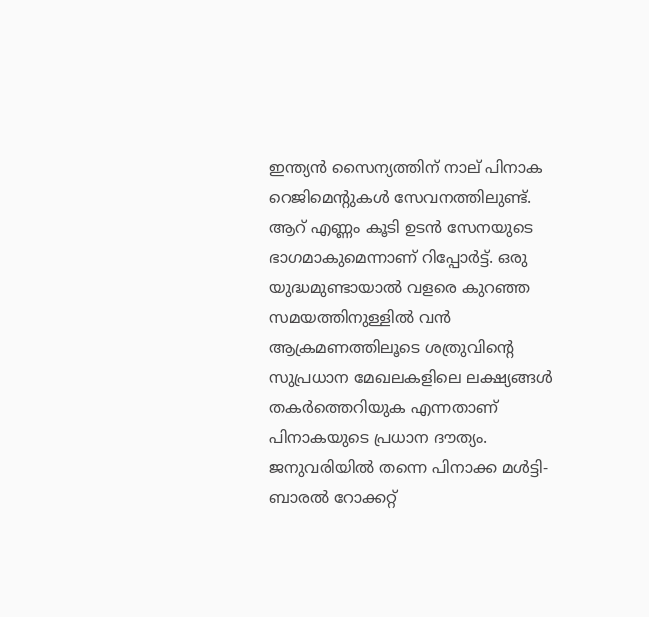ഇന്ത്യൻ സൈന്യത്തിന് നാല് പിനാക റെജിമെന്റുകൾ സേവനത്തിലുണ്ട്. ആറ് എണ്ണം കൂടി ഉടൻ സേനയുടെ ഭാഗമാകുമെന്നാണ് റിപ്പോർട്ട്. ഒരു യുദ്ധമുണ്ടായാൽ വളരെ കുറഞ്ഞ സമയത്തിനുള്ളിൽ വൻ ആക്രമണത്തിലൂടെ ശത്രുവിന്റെ സുപ്രധാന മേഖലകളിലെ ലക്ഷ്യങ്ങൾ തകർത്തെറിയുക എന്നതാണ് പിനാകയുടെ പ്രധാന ദൗത്യം. ജനുവരിയിൽ തന്നെ പിനാക്ക മൾട്ടി-ബാരൽ റോക്കറ്റ്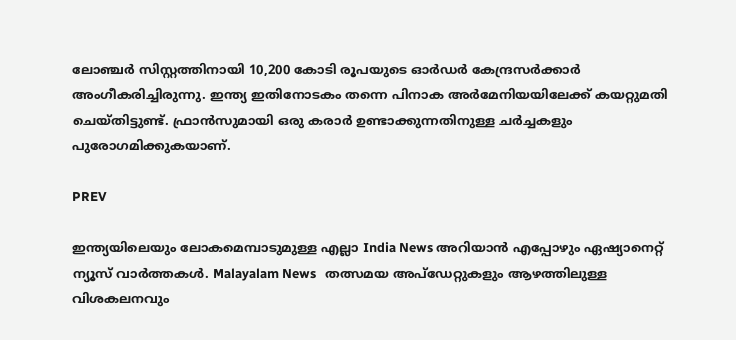ലോഞ്ചർ സിസ്റ്റത്തിനായി 10,200 കോടി രൂപയുടെ ഓർഡർ കേന്ദ്രസർക്കാർ അംഗീകരിച്ചിരുന്നു. ഇന്ത്യ ഇതിനോടകം തന്നെ പിനാക അർമേനിയയിലേക്ക് കയറ്റുമതി ചെയ്തിട്ടുണ്ട്. ഫ്രാൻസുമായി ഒരു കരാർ ഉണ്ടാക്കുന്നതിനുള്ള ചർച്ചകളും പുരോഗമിക്കുകയാണ്.

PREV

ഇന്ത്യയിലെയും ലോകമെമ്പാടുമുള്ള എല്ലാ India News അറിയാൻ എപ്പോഴും ഏഷ്യാനെറ്റ് ന്യൂസ് വാർത്തകൾ. Malayalam News   തത്സമയ അപ്‌ഡേറ്റുകളും ആഴത്തിലുള്ള വിശകലനവും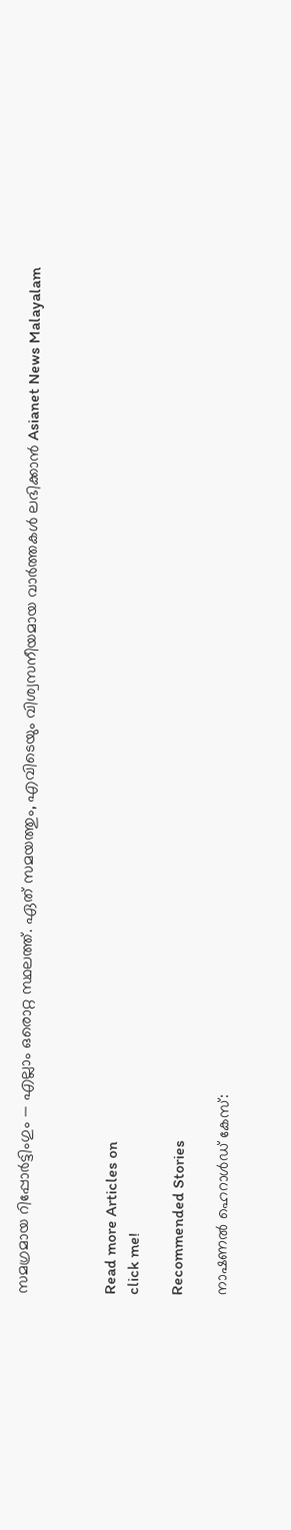സമഗ്രമായ റിപ്പോർട്ടിംഗും — എല്ലാം ഒരൊറ്റ സ്ഥലത്ത്. ഏത് സമയത്തും, എവിടെയും വിശ്വസനീയമായ വാർത്തകൾ ലഭിക്കാൻ Asianet News Malayalam



Read more Articles on
click me!

Recommended Stories

നാഷണൽ ഹെറാൾഡ് കേസ്: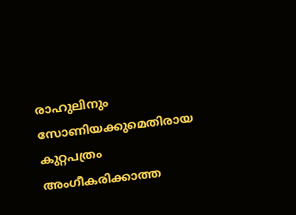രാഹുലിനും സോണിയക്കുമെതിരായ കുറ്റപത്രം അംഗീകരിക്കാത്ത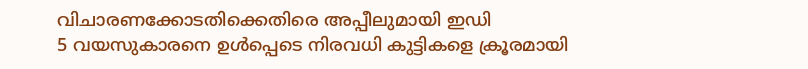വിചാരണക്കോടതിക്കെതിരെ അപ്പീലുമായി ഇഡി
5 വയസുകാരനെ ഉള്‍പ്പെടെ നിരവധി കുട്ടികളെ ക്രൂരമായി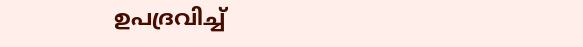ഉപദ്രവിച്ച്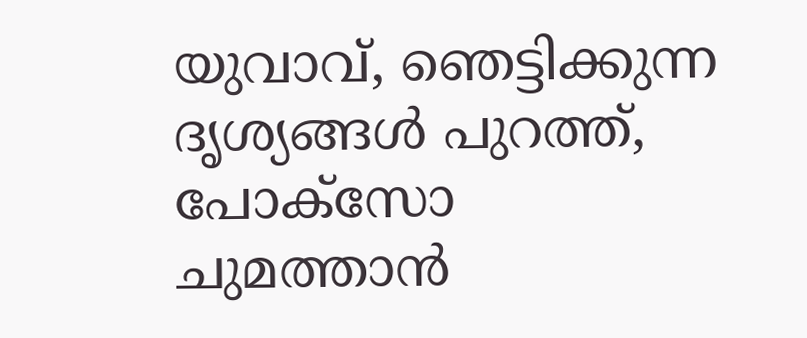യുവാവ്, ഞെട്ടിക്കുന്ന ദൃശ്യങ്ങൾ പുറത്ത്, പോക്സോ ചുമത്താൻ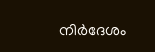നിർദേശം